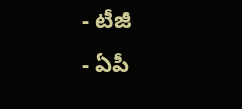- టీజీ
- ఏపీ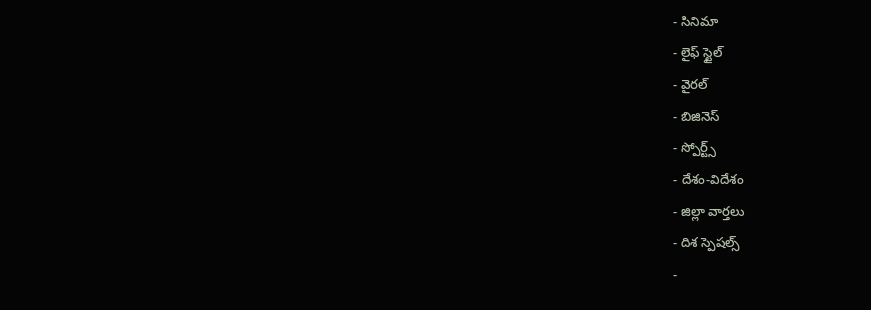- సినిమా
- లైఫ్ స్టైల్
- వైరల్
- బిజినెస్
- స్పోర్ట్స్
- దేశం-విదేశం
- జిల్లా వార్తలు
- దిశ స్పెషల్స్
-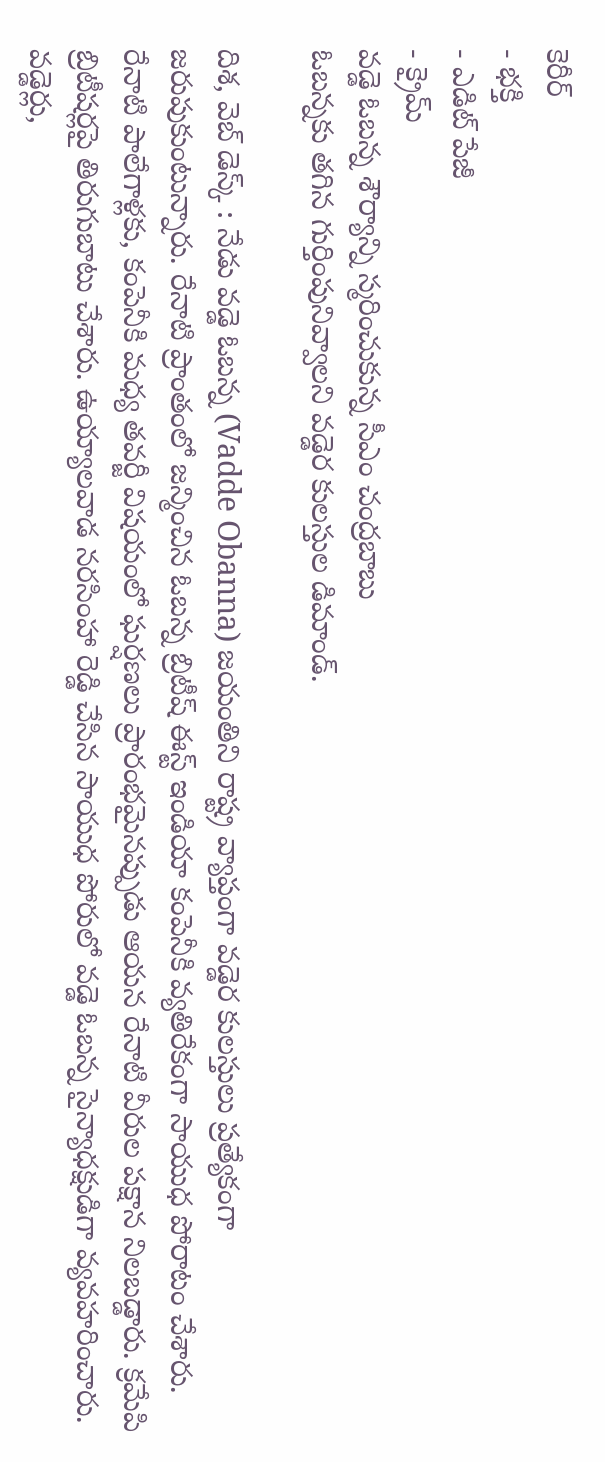కెరీర్
- భక్తి
- ఎడిట్ పేజీ
- క్రైమ్
వడ్డె ఓబన్న శౌర్యాన్ని స్మరించుకున్న సీఎం చంద్రబాబు
ఓబన్నకు తగిన గుర్తింపునివ్వాలని వడ్డెర కులస్తుల డిమాండ్.

దిశ, వెబ్ డెస్క్ : నేడు వడ్డె ఓబన్న (Vadde Obanna) జయంతిని రాష్ట్ర వ్యాప్తంగా వడ్డెర కులస్తులు ప్రత్యేకంగా జరుపుకుంటున్నారు. రేనాటి ప్రాంతంలో జన్మించిన ఓబన్న బ్రిటీష్ ఈస్ట్ ఇండియా కంపెనీకి వ్యతిరేకంగా సాయుధ పోరాటం చేశారు. రేనాటి పాలేగాళ్లకు, కంపెనీకి మధ్య తవర్జీ విషయంలో ఘర్షణలు ప్రారంభమైనప్పుడు ఆయన రేనాటి వీరుల పక్షాన నిలబడ్డారు. క్రమేపి బ్రిటీషర్లపై తిరుగుబాటు చేశారు. ఉయ్యాలవాడ నరసింహా రెడ్డి చేసిన సాయుధ పోరులో వడ్డె ఓబన్న సైన్యాధక్షుడిగా వ్యవహరించారు. వడ్డెర్లు,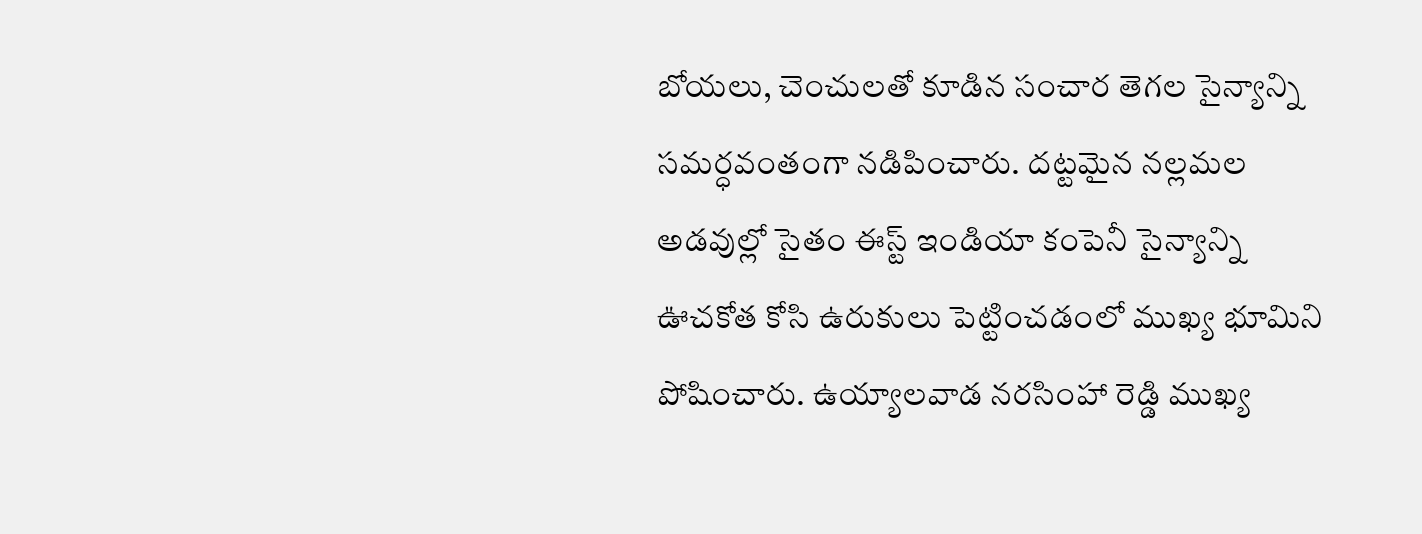బోయలు, చెంచులతో కూడిన సంచార తెగల సైన్యాన్ని సమర్ధవంతంగా నడిపించారు. దట్టమైన నల్లమల అడవుల్లో సైతం ఈస్ట్ ఇండియా కంపెనీ సైన్యాన్ని ఊచకోత కోసి ఉరుకులు పెట్టించడంలో ముఖ్య భూమిని పోషించారు. ఉయ్యాలవాడ నరసింహా రెడ్డి ముఖ్య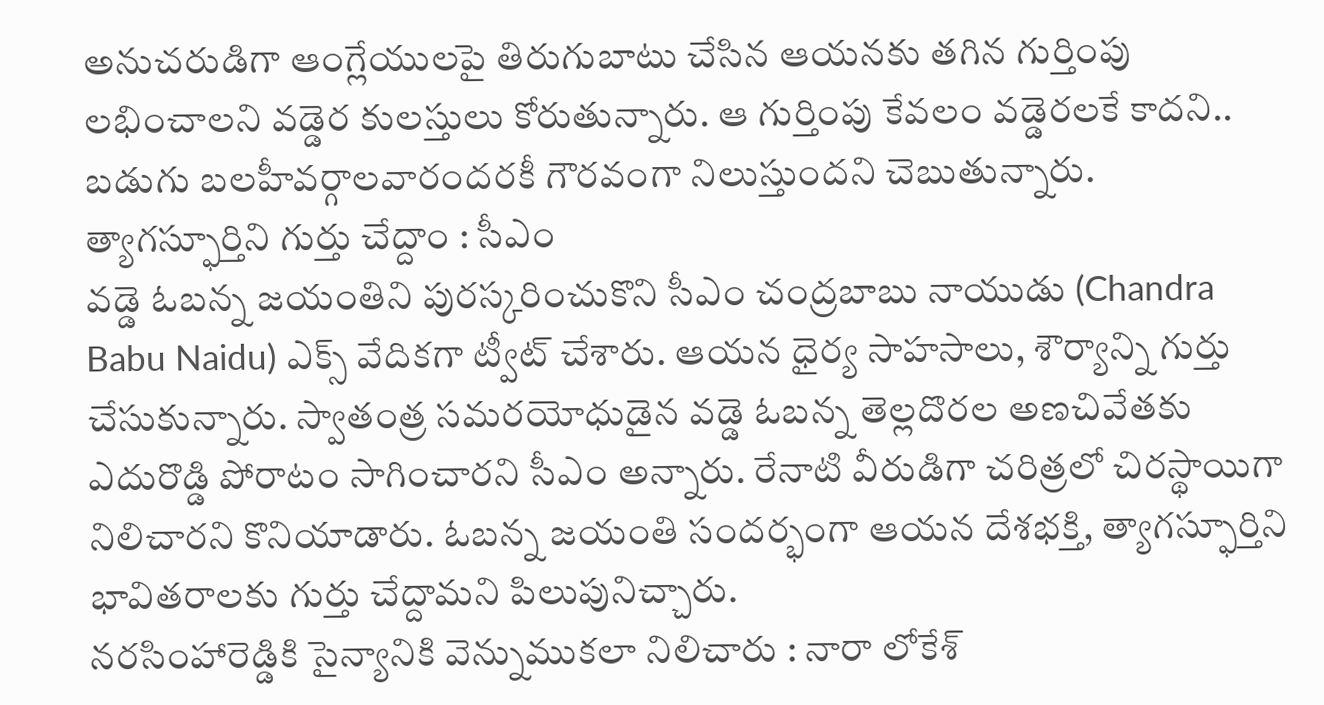అనుచరుడిగా ఆంగ్లేయులపై తిరుగుబాటు చేసిన ఆయనకు తగిన గుర్తింపు లభించాలని వడ్డెర కులస్తులు కోరుతున్నారు. ఆ గుర్తింపు కేవలం వడ్డెరలకే కాదని.. బడుగు బలహీవర్గాలవారందరకీ గౌరవంగా నిలుస్తుందని చెబుతున్నారు.
త్యాగస్ఫూర్తిని గుర్తు చేద్దాం : సీఎం
వడ్డె ఓబన్న జయంతిని పురస్కరించుకొని సీఎం చంద్రబాబు నాయుడు (Chandra Babu Naidu) ఎక్స్ వేదికగా ట్వీట్ చేశారు. ఆయన ధైర్య సాహసాలు, శౌర్యాన్ని గుర్తు చేసుకున్నారు. స్వాతంత్ర సమరయోధుడైన వడ్డె ఓబన్న తెల్లదొరల అణచివేతకు ఎదురొడ్డి పోరాటం సాగించారని సీఎం అన్నారు. రేనాటి వీరుడిగా చరిత్రలో చిరస్థాయిగా నిలిచారని కొనియాడారు. ఓబన్న జయంతి సందర్భంగా ఆయన దేశభక్తి, త్యాగస్ఫూర్తిని భావితరాలకు గుర్తు చేద్దామని పిలుపునిచ్చారు.
నరసింహారెడ్డికి సైన్యానికి వెన్నుముకలా నిలిచారు : నారా లోకేశ్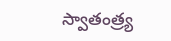స్వాతంత్ర్య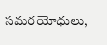సమరయోధులు,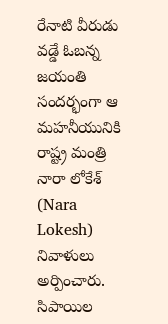రేనాటి వీరుడు వడ్డే ఓబన్న జయంతి సందర్భంగా ఆ మహనీయునికి రాష్ట్ర మంత్రి నారా లోకేశ్ (Nara Lokesh) నివాళులు అర్పించారు. సిపాయిల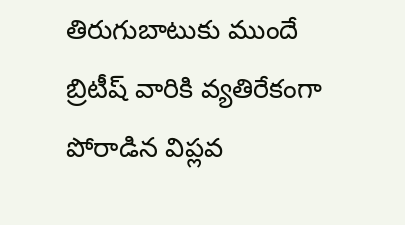తిరుగుబాటుకు ముందే బ్రిటీష్ వారికి వ్యతిరేకంగా పోరాడిన విప్లవ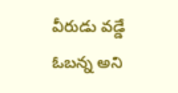వీరుడు వడ్డే ఓబన్న అని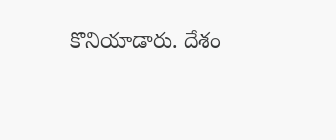కొనియాడారు. దేశం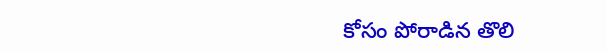కోసం పోరాడిన తొలి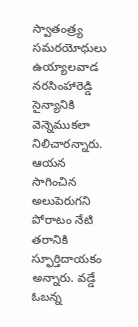స్వాతంత్ర్య సమరయోధులు ఉయ్యాలవాడ నరసింహారెడ్డి సైన్యానికి వెన్నెముకలా నిలిచారన్నారు. ఆయన సాగించిన అలుపెరుగని పోరాటం నేటి తరానికి స్ఫూర్తిదాయకం అన్నారు. వడ్డే ఓబన్న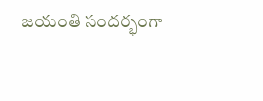జయంతి సందర్భంగా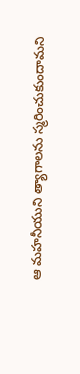ఆ మహనీయుని త్యాగాలను స్మరించుకుందామని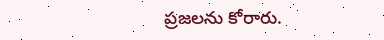ప్రజలను కోరారు.